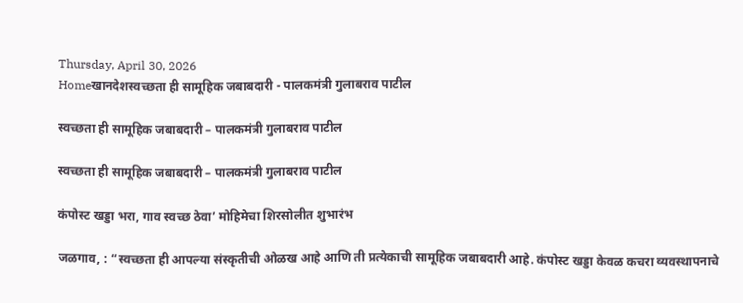Thursday, April 30, 2026
Homeखानदेशस्वच्छता ही सामूहिक जबाबदारी - पालकमंत्री गुलाबराव पाटील

स्वच्छता ही सामूहिक जबाबदारी – पालकमंत्री गुलाबराव पाटील

स्वच्छता ही सामूहिक जबाबदारी – पालकमंत्री गुलाबराव पाटील

कंपोस्ट खड्डा भरा, गाव स्वच्छ ठेवा’ मोहिमेचा शिरसोलीत शुभारंभ

जळगाव, : “स्वच्छता ही आपल्या संस्कृतीची ओळख आहे आणि ती प्रत्येकाची सामूहिक जबाबदारी आहे. कंपोस्ट खड्डा केवळ कचरा व्यवस्थापनाचे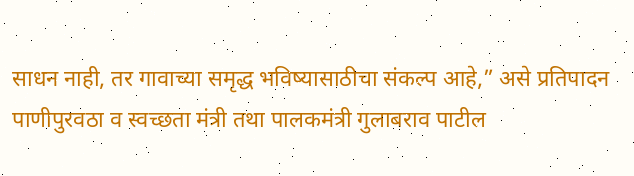साधन नाही, तर गावाच्या समृद्ध भविष्यासाठीचा संकल्प आहे,” असे प्रतिपादन पाणीपुरवठा व स्वच्छता मंत्री तथा पालकमंत्री गुलाबराव पाटील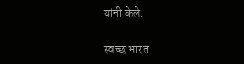यांनी केले.

स्वच्छ भारत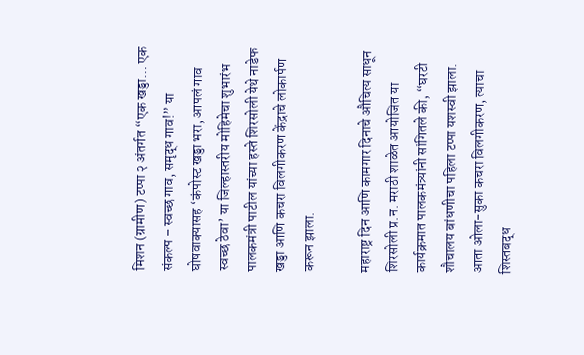मिशन (ग्रामीण) टप्पा २ अंतर्गत “एक खड्डा… एक संकल्प – स्वच्छ गाव, समृद्ध गाव!” या घोषवाक्यासह ‘कंपोस्ट खड्डा भरा, आपलं गाव स्वच्छ ठेवा’ या जिल्हास्तरीय मोहिमेचा शुभारंभ पालकमंत्री पाटील यांच्या हस्ते शिरसोली येथे नाडेफ खड्डा आणि कचरा विलगीकरण केंद्राचे लोकार्पण करून झाला.

महाराष्ट्र दिन आणि कामगार दिनाचे औचित्य साधून शिरसोली प्र.न. मराठी शाळेत आयोजित या कार्यक्रमात पालकमंत्र्यांनी सांगितले की, “घरटी शौचालय बांधणीचा पहिला टप्पा यशस्वी झाला. आता ओला-सुका कचरा विलगीकरण, त्याचा शिस्तबद्ध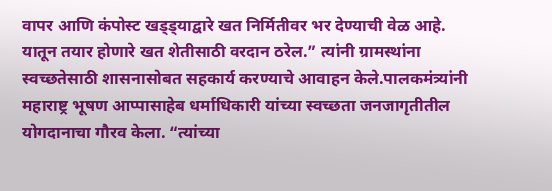वापर आणि कंपोस्ट खड्ड्याद्वारे खत निर्मितीवर भर देण्याची वेळ आहे. यातून तयार होणारे खत शेतीसाठी वरदान ठरेल.” त्यांनी ग्रामस्थांना स्वच्छतेसाठी शासनासोबत सहकार्य करण्याचे आवाहन केले.पालकमंत्र्यांनी महाराष्ट्र भूषण आप्पासाहेब धर्माधिकारी यांच्या स्वच्छता जनजागृतीतील योगदानाचा गौरव केला. “त्यांच्या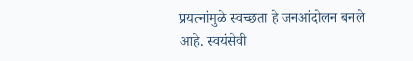प्रयत्नांमुळे स्वच्छता हे जनआंदोलन बनले आहे. स्वयंसेवी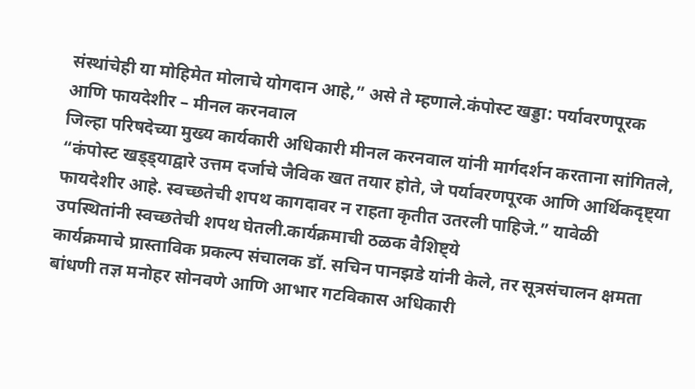संस्थांचेही या मोहिमेत मोलाचे योगदान आहे,” असे ते म्हणाले.कंपोस्ट खड्डा: पर्यावरणपूरक आणि फायदेशीर – मीनल करनवाल
जिल्हा परिषदेच्या मुख्य कार्यकारी अधिकारी मीनल करनवाल यांनी मार्गदर्शन करताना सांगितले, “कंपोस्ट खड्ड्याद्वारे उत्तम दर्जाचे जैविक खत तयार होते, जे पर्यावरणपूरक आणि आर्थिकदृष्ट्या फायदेशीर आहे. स्वच्छतेची शपथ कागदावर न राहता कृतीत उतरली पाहिजे.” यावेळी उपस्थितांनी स्वच्छतेची शपथ घेतली.कार्यक्रमाची ठळक वैशिष्ट्ये
कार्यक्रमाचे प्रास्ताविक प्रकल्प संचालक डॉ. सचिन पानझडे यांनी केले, तर सूत्रसंचालन क्षमता बांधणी तज्ञ मनोहर सोनवणे आणि आभार गटविकास अधिकारी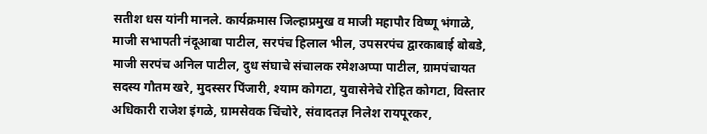सतीश धस यांनी मानले. कार्यक्रमास जिल्हाप्रमुख व माजी महापौर विष्णू भंगाळे, माजी सभापती नंदूआबा पाटील, सरपंच हिलाल भील, उपसरपंच द्वारकाबाई बोबडे, माजी सरपंच अनिल पाटील, दुध संघाचे संचालक रमेशअप्पा पाटील, ग्रामपंचायत सदस्य गौतम खरे, मुदस्सर पिंजारी, श्याम कोगटा, युवासेनेचे रोहित कोगटा, विस्तार अधिकारी राजेश इंगळे, ग्रामसेवक चिंचोरे, संवादतज्ञ निलेश रायपूरकर,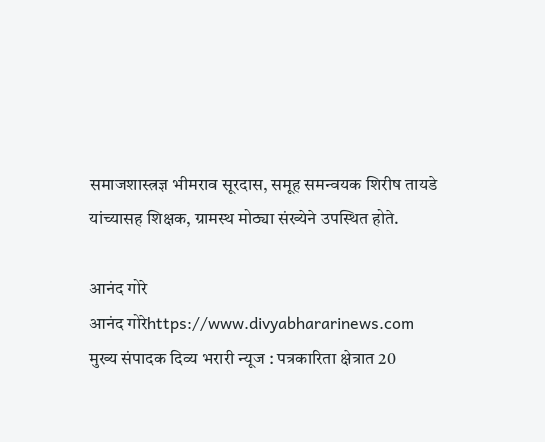समाजशास्त्रज्ञ भीमराव सूरदास, समूह समन्वयक शिरीष तायडे यांच्यासह शिक्षक, ग्रामस्थ मोठ्या संख्येने उपस्थित होते.

आनंद गोरे
आनंद गोरेhttps://www.divyabhararinews.com
मुख्य संपादक दिव्य भरारी न्यूज : पत्रकारिता क्षेत्रात 20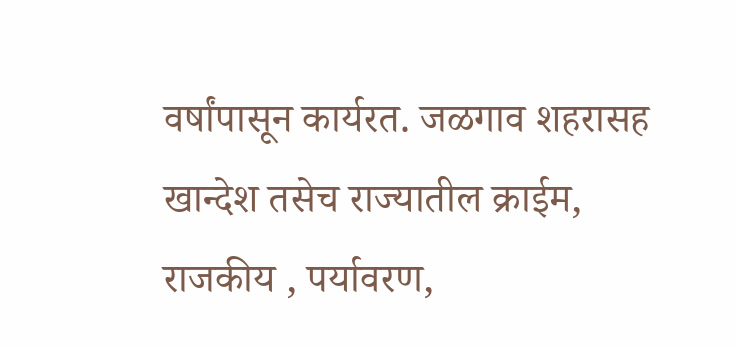वर्षांपासून कार्यरत. जळगाव शहरासह खान्देश तसेच राज्यातील क्राईम, राजकीय , पर्यावरण,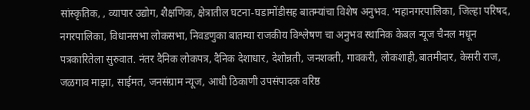सांस्कृतिक, , व्यापार उद्योग, शैक्षणिक, क्षेत्रातील घटना-घडामोंडीसह बातम्यांचा विशेष अनुभव. ‘महानगरपालिका, जिल्हा परिषद, नगरपालिका, विधानसभा लोकसभा, निवडणुका बातम्या राजकीय विश्लेषण चा अनुभव स्थानिक केबल न्यूज चैनल मधून पत्रकारितेला सुरुवात. नंतर दैनिक लोकपत्र, दैनिक देशाधार, देशोन्नती, जनशक्ती, गावकरी, लोकशाही,बातमीदार, केसरी राज, जळगाव माझा, साईमत, जनसंग्राम न्यूज, आधी ठिकाणी उपसंपादक वरिष्ठ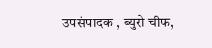उपसंपादक , ब्युरो चीफ,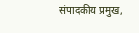संपादकीय प्रमुख,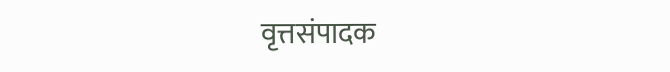वृत्तसंपादक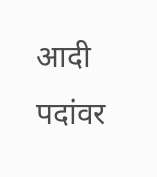आदी पदांवर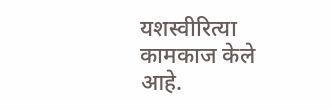यशस्वीरित्या कामकाज केले आहे.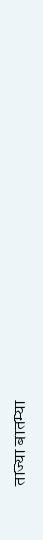ताज्या बातम्या